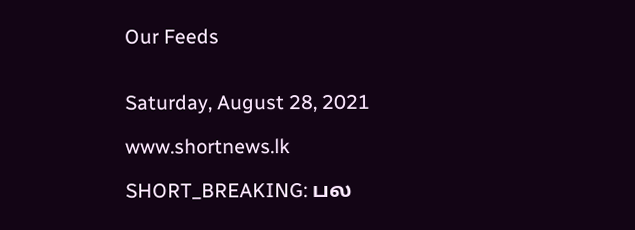Our Feeds


Saturday, August 28, 2021

www.shortnews.lk

SHORT_BREAKING: பல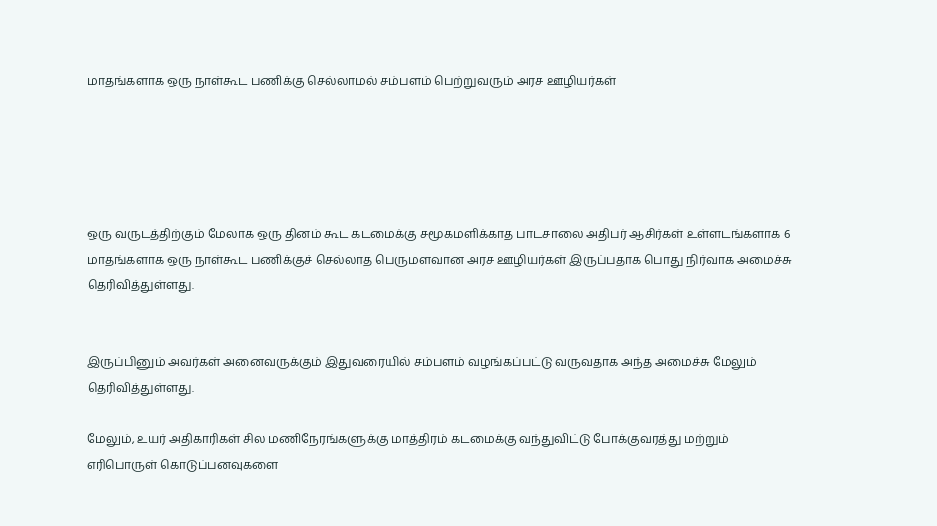மாதங்களாக ஒரு நாள்கூட பணிக்கு செல்லாமல் சம்பளம் பெற்றுவரும் அரச ஊழியர்கள்





ஒரு வருடத்திற்கும் மேலாக ஒரு தினம் கூட கடமைக்கு சமூகமளிக்காத பாடசாலை அதிபர் ஆசிர்கள் உள்ளடங்களாக 6 மாதங்களாக ஒரு நாள்கூட பணிக்குச் செல்லாத பெருமளவான அரச ஊழியர்கள் இருப்பதாக பொது நிர்வாக அமைச்சு தெரிவித்துள்ளது.


இருப்பினும் அவர்கள் அனைவருக்கும் இதுவரையில் சம்பளம் வழங்கப்பட்டு வருவதாக அந்த அமைச்சு மேலும் தெரிவித்துள்ளது.

மேலும், உயர் அதிகாரிகள் சில மணிநேரங்களுக்கு மாத்திரம் கடமைக்கு வந்துவிட்டு போக்குவரத்து மற்றும் எரிபொருள் கொடுப்பனவுகளை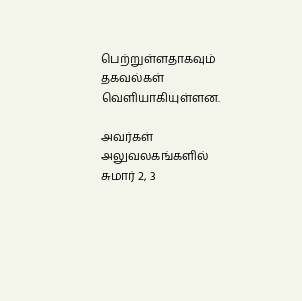பெற்றுள்ளதாகவும் தகவல்கள் வெளியாகியுள்ளன.

அவர்கள் அலுவலகங்களில் சுமார் 2, 3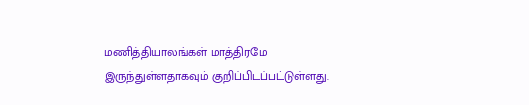மணித்தியாலங்கள் மாத்திரமே இருந்துள்ளதாகவும் குறிப்பிடப்பட்டுள்ளது.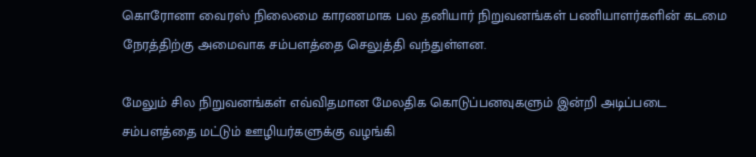கொரோனா வைரஸ் நிலைமை காரணமாக பல தனியார் நிறுவனங்கள் பணியாளர்களின் கடமை நேரத்திற்கு அமைவாக சம்பளத்தை செலுத்தி வந்துள்ளன.

மேலும் சில நிறுவனங்கள் எவ்விதமான மேலதிக கொடுப்பனவுகளும் இன்றி அடிப்படை சம்பளத்தை மட்டும் ஊழியர்களுக்கு வழங்கி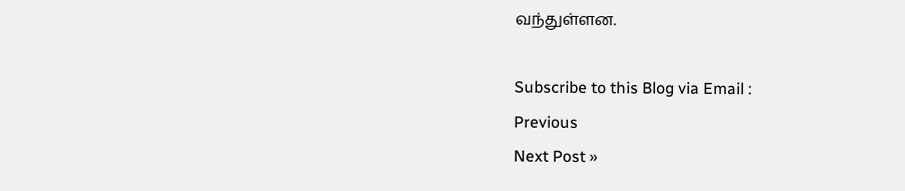வந்துள்ளன.

Subscribe to this Blog via Email :
Previous
Next Post »